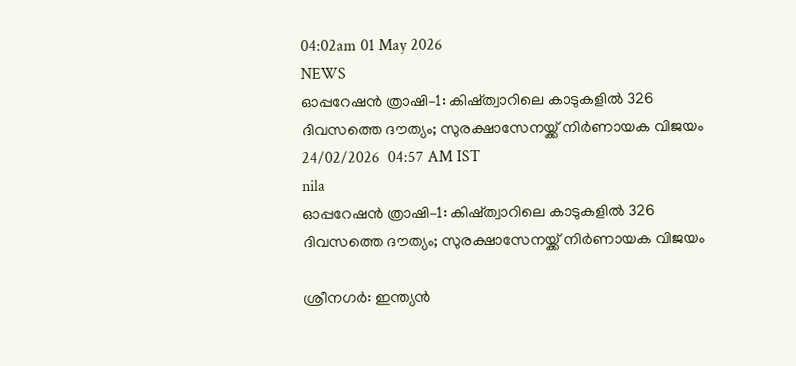04:02am 01 May 2026
NEWS
ഓപ്പറേഷൻ ത്രാഷി–1: കിഷ്ത്വാറിലെ കാടുകളിൽ 326 ദിവസത്തെ ദൗത്യം; സുരക്ഷാസേനയ്ക്ക് നിർണായക വിജയം
24/02/2026  04:57 AM IST
nila
ഓപ്പറേഷൻ ത്രാഷി–1: കിഷ്ത്വാറിലെ കാടുകളിൽ 326 ദിവസത്തെ ദൗത്യം; സുരക്ഷാസേനയ്ക്ക് നിർണായക വിജയം

ശ്രീനഗർ: ഇന്ത്യൻ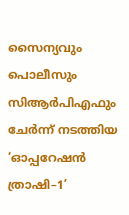സൈന്യവും പൊലീസും സിആർപിഎഫും ചേർന്ന് നടത്തിയ ‘ഓപ്പറേഷൻ ത്രാഷി–1’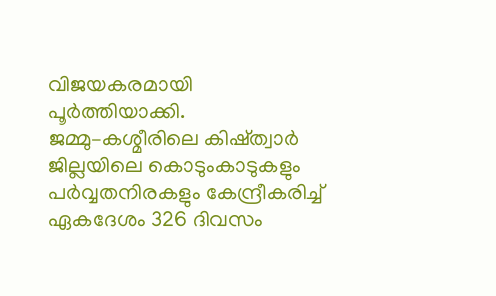വിജയകരമായി പൂർത്തിയാക്കി.  ജമ്മു–കശ്മീരിലെ കിഷ്ത്വാർ ജില്ലയിലെ കൊടുംകാടുകളും പർവ്വതനിരകളും കേന്ദ്രീകരിച്ച് ഏകദേശം 326 ദിവസം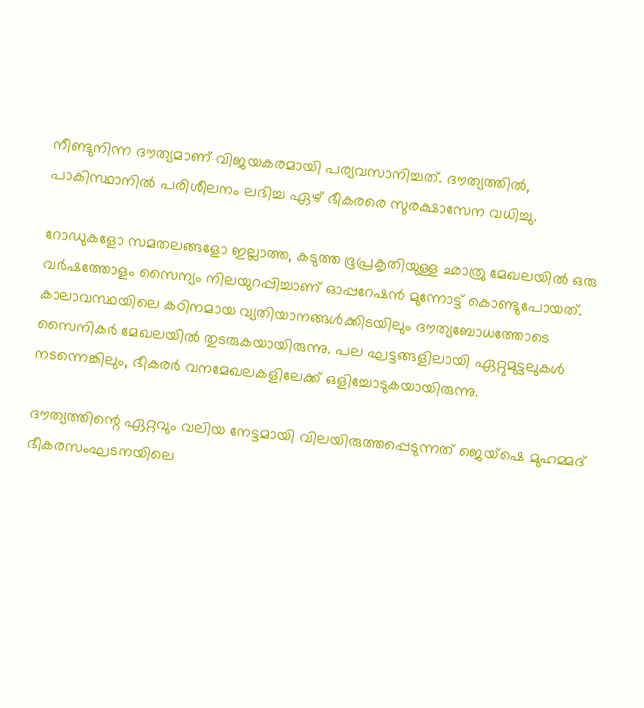നീണ്ടുനിന്ന ദൗത്യമാണ് വിജയകരമായി പര്യവസാനിച്ചത്. ദൗത്യത്തിൽ, പാകിസ്ഥാനിൽ പരിശീലനം ലഭിച്ച ഏഴ് ഭീകരരെ സുരക്ഷാസേന വധിച്ചു.

റോഡുകളോ സമതലങ്ങളോ ഇല്ലാത്ത, കടുത്ത ഭൂപ്രകൃതിയുള്ള ഛാത്രു മേഖലയിൽ ഒരു വർഷത്തോളം സൈന്യം നിലയുറപ്പിച്ചാണ് ഓപ്പറേഷൻ മുന്നോട്ട് കൊണ്ടുപോയത്. കാലാവസ്ഥയിലെ കഠിനമായ വ്യതിയാനങ്ങൾക്കിടയിലും ദൗത്യബോധത്തോടെ സൈനികർ മേഖലയിൽ തുടരുകയായിരുന്നു. പല ഘട്ടങ്ങളിലായി ഏറ്റുമുട്ടലുകൾ നടന്നെങ്കിലും, ഭീകരർ വനമേഖലകളിലേക്ക് ഒളിച്ചോടുകയായിരുന്നു.

ദൗത്യത്തിന്റെ ഏറ്റവും വലിയ നേട്ടമായി വിലയിരുത്തപ്പെടുന്നത് ജെയ്‌ഷെ മുഹമ്മദ് ഭീകരസംഘടനയിലെ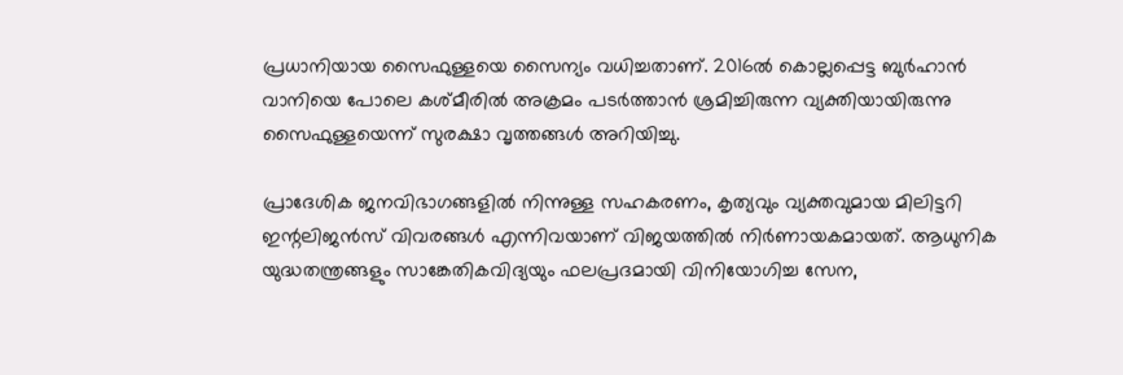പ്രധാനിയായ സൈഫുള്ളയെ സൈന്യം വധിച്ചതാണ്. 2016ൽ കൊല്ലപ്പെട്ട ബുർഹാൻ വാനിയെ പോലെ കശ്മീരിൽ അക്രമം പടർത്താൻ ശ്രമിച്ചിരുന്ന വ്യക്തിയായിരുന്നു സൈഫുള്ളയെന്ന് സുരക്ഷാ വൃത്തങ്ങൾ അറിയിച്ചു.

പ്രാദേശിക ജനവിഭാഗങ്ങളിൽ നിന്നുള്ള സഹകരണം, കൃത്യവും വ്യക്തവുമായ മിലിട്ടറി ഇന്റലിജൻസ് വിവരങ്ങൾ എന്നിവയാണ് വിജയത്തിൽ നിർണായകമായത്. ആധുനിക യുദ്ധതന്ത്രങ്ങളും സാങ്കേതികവിദ്യയും ഫലപ്രദമായി വിനിയോഗിച്ച സേന,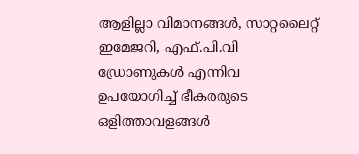ആളില്ലാ വിമാനങ്ങൾ, സാറ്റലൈറ്റ് ഇമേജറി, എഫ്.പി.വി ഡ്രോണുകൾ എന്നിവ ഉപയോഗിച്ച് ഭീകരരുടെ ഒളിത്താവളങ്ങൾ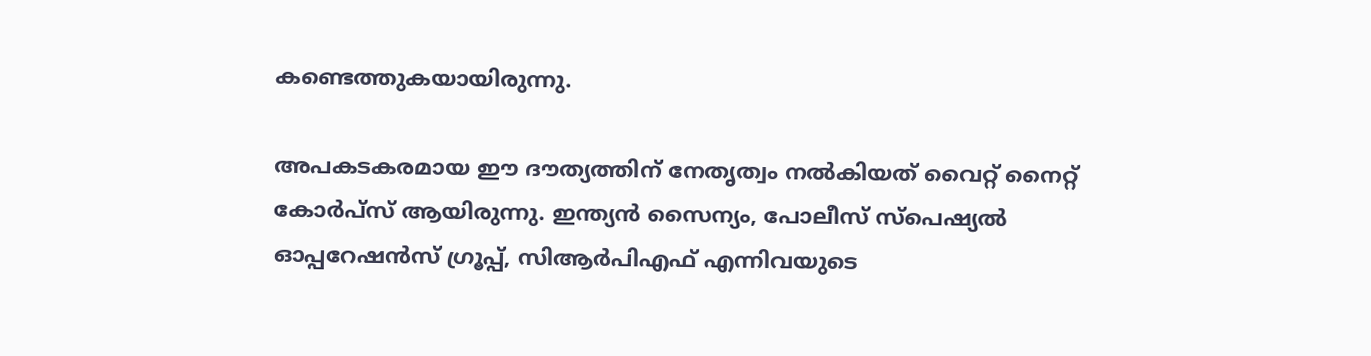കണ്ടെത്തുകയായിരുന്നു.

അപകടകരമായ ഈ ദൗത്യത്തിന് നേതൃത്വം നൽകിയത് വൈറ്റ് നൈറ്റ് കോർപ്സ് ആയിരുന്നു. ഇന്ത്യൻ സൈന്യം, പോലീസ് സ്പെഷ്യൽ ഓപ്പറേഷൻസ് ഗ്രൂപ്പ്, സിആർപിഎഫ് എന്നിവയുടെ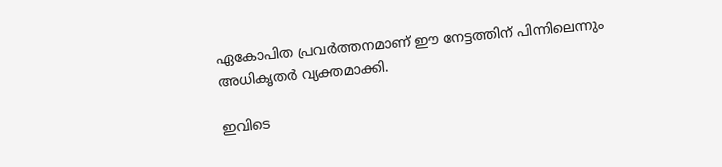ഏകോപിത പ്രവർത്തനമാണ് ഈ നേട്ടത്തിന് പിന്നിലെന്നും അധികൃതർ വ്യക്തമാക്കി.

ഇവിടെ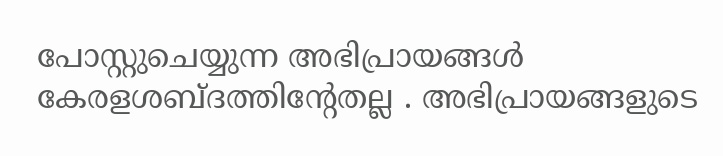പോസ്റ്റുചെയ്യുന്ന അഭിപ്രായങ്ങള്‍ കേരളശബ്‌ദത്തിന്റേതല്ല . അഭിപ്രായങ്ങളുടെ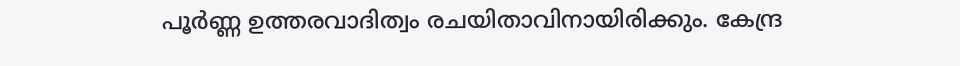പൂര്‍ണ്ണ ഉത്തരവാദിത്വം രചയിതാവിനായിരിക്കും. കേന്ദ്ര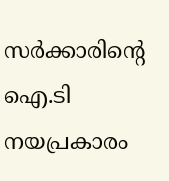സർക്കാരിന്റെ ഐ.ടി നയപ്രകാരം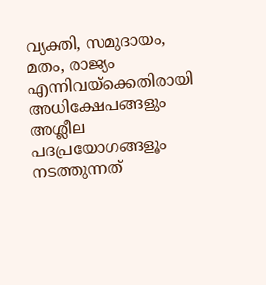വ്യക്തി, സമുദായം, മതം, രാജ്യം എന്നിവയ്ക്കെതിരായി അധിക്ഷേപങ്ങളും അശ്ലീല പദപ്രയോഗങ്ങളൂം നടത്തുന്നത്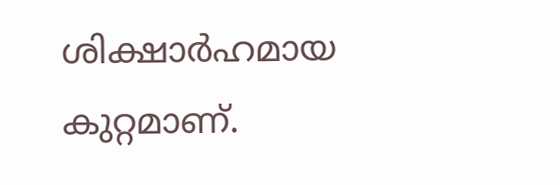ശിക്ഷാര്‍ഹമായ കുറ്റമാണ്.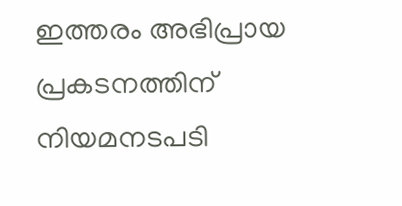ഇത്തരം അഭിപ്രായ പ്രകടനത്തിന് നിയമനടപടി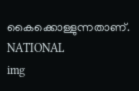കൈക്കൊള്ളുന്നതാണ്.
NATIONAL
img